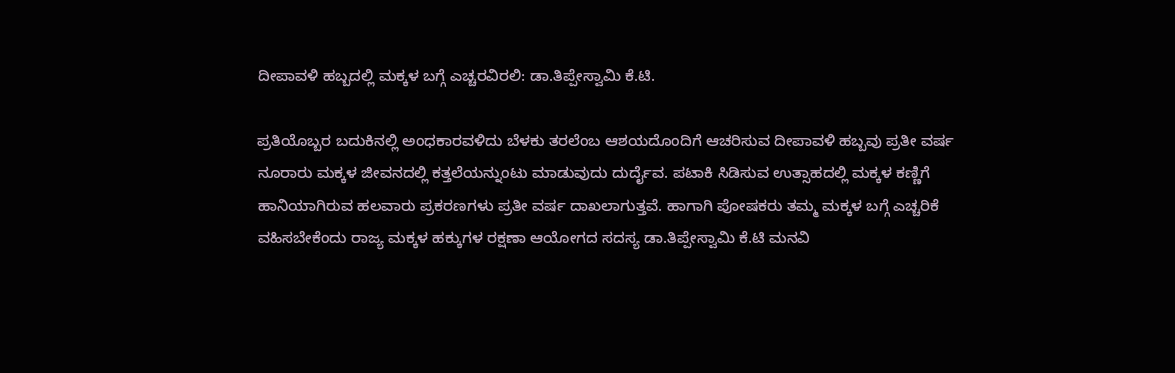ದೀಪಾವಳಿ ಹಬ್ಬದಲ್ಲಿ ಮಕ್ಕಳ ಬಗ್ಗೆ ಎಚ್ಚರವಿರಲಿ: ಡಾ.ತಿಪ್ಪೇಸ್ವಾಮಿ ಕೆ.ಟಿ.

ಪ್ರತಿಯೊಬ್ಬರ ಬದುಕಿನಲ್ಲಿ ಅಂಧಕಾರವಳಿದು ಬೆಳಕು ತರಲೆಂಬ ಆಶಯದೊಂದಿಗೆ ಆಚರಿಸುವ ದೀಪಾವಳಿ ಹಬ್ಬವು ಪ್ರತೀ ವರ್ಷ ನೂರಾರು ಮಕ್ಕಳ ಜೀವನದಲ್ಲಿ ಕತ್ತಲೆಯನ್ನುಂಟು ಮಾಡುವುದು ದುರ್ದೈವ. ಪಟಾಕಿ ಸಿಡಿಸುವ ಉತ್ಸಾಹದಲ್ಲಿ ಮಕ್ಕಳ ಕಣ್ಣಿಗೆ ಹಾನಿಯಾಗಿರುವ ಹಲವಾರು ಪ್ರಕರಣಗಳು ಪ್ರತೀ ವರ್ಷ ದಾಖಲಾಗುತ್ತವೆ. ಹಾಗಾಗಿ ಪೋಷಕರು ತಮ್ಮ ಮಕ್ಕಳ ಬಗ್ಗೆ ಎಚ್ಚರಿಕೆ ವಹಿಸಬೇಕೆಂದು ರಾಜ್ಯ ಮಕ್ಕಳ ಹಕ್ಕುಗಳ ರಕ್ಷಣಾ ಆಯೋಗದ ಸದಸ್ಯ ಡಾ.ತಿಪ್ಪೇಸ್ವಾಮಿ ಕೆ.ಟಿ ಮನವಿ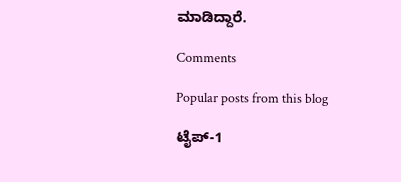ಮಾಡಿದ್ದಾರೆ.

Comments

Popular posts from this blog

ಟೈಪ್-1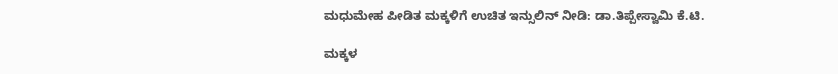ಮಧುಮೇಹ ಪೀಡಿತ ಮಕ್ಕಳಿಗೆ ಉಚಿತ ಇನ್ಸುಲಿನ್ ನೀಡಿ: ಡಾ.ತಿಪ್ಪೇಸ್ವಾಮಿ ಕೆ.ಟಿ.

ಮಕ್ಕಳ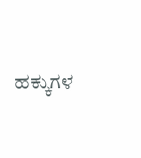ಹಕ್ಕುಗಳ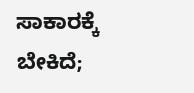ಸಾಕಾರಕ್ಕೆ ಬೇಕಿದೆ;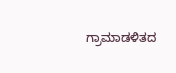ಗ್ರಾಮಾಡಳಿತದ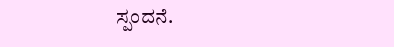ಸ್ಪಂದನೆ.